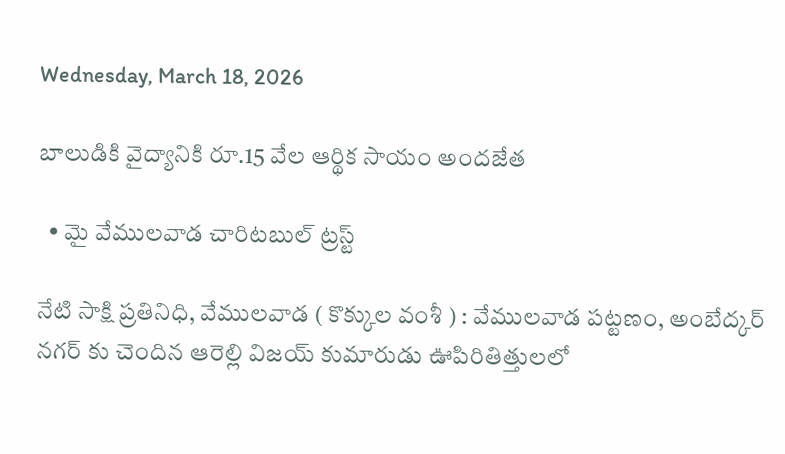Wednesday, March 18, 2026

బాలుడికి వైద్యానికి రూ.15 వేల ఆర్థిక సాయం అందజేత

  • మై వేములవాడ చారిటబుల్ ట్రస్ట్

నేటి సాక్షి ప్రతినిధి, వేములవాడ ( కొక్కుల వంశీ ) : వేములవాడ పట్టణం, అంబేద్కర్ నగర్ కు చెందిన ఆరెల్లి విజయ్ కుమారుడు ఊపిరితిత్తులలో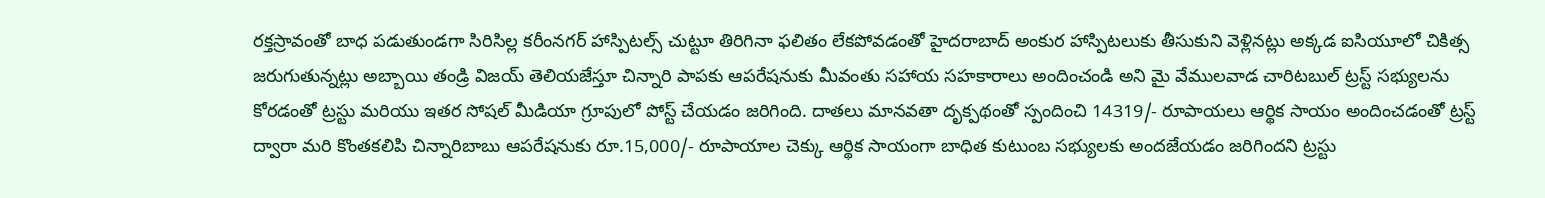రక్తస్రావంతో బాధ పడుతుండగా సిరిసిల్ల కరీంనగర్ హాస్పిటల్స్ చుట్టూ తిరిగినా ఫలితం లేకపోవడంతో హైదరాబాద్ అంకుర హాస్పిటలుకు తీసుకుని వెళ్లినట్లు అక్కడ ఐసియూలో చికిత్స జరుగుతున్నట్లు అబ్బాయి తండ్రి విజయ్ తెలియజేస్తూ చిన్నారి పాపకు ఆపరేషనుకు మీవంతు సహాయ సహకారాలు అందించండి అని మై వేములవాడ చారిటబుల్ ట్రస్ట్ సభ్యులను కోరడంతో ట్రస్టు మరియు ఇతర సోషల్ మీడియా గ్రూపులో పోస్ట్ చేయడం జరిగింది. దాతలు మానవతా దృక్పథంతో స్పందించి 14319/- రూపాయలు ఆర్థిక సాయం అందించడంతో ట్రస్ట్ ద్వారా మరి కొంతకలిపి చిన్నారిబాబు ఆపరేషనుకు రూ.15,000/- రూపాయాల చెక్కు ఆర్థిక సాయంగా బాధిత కుటుంబ సభ్యులకు అందజేయడం జరిగిందని ట్రస్టు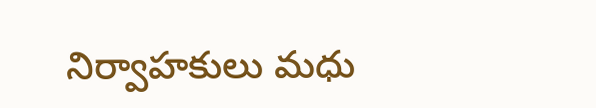నిర్వాహకులు మధు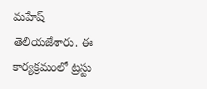మహేష్ తెలియజేశారు. ఈ కార్యక్రమంలో ట్రస్టు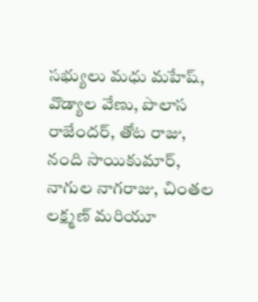సభ్యులు మధు మహేష్, వొడ్యాల వేణు, పొలాస రాజేందర్, తోట రాజు, నంది సాయికుమార్, నాగుల నాగరాజు, చింతల లక్ష్మణ్ మరియూ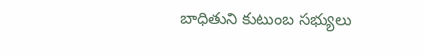బాధితుని కుటుంబ సభ్యులు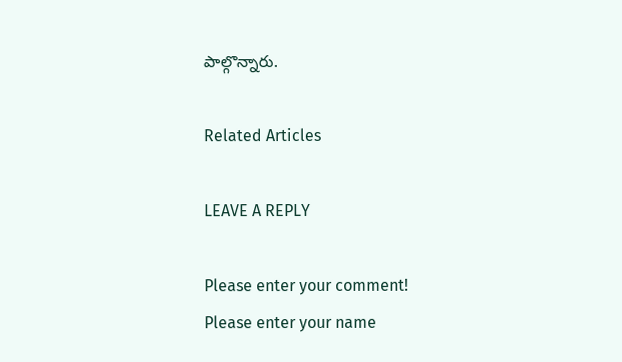పాల్గొన్నారు.

Related Articles

LEAVE A REPLY

Please enter your comment!
Please enter your name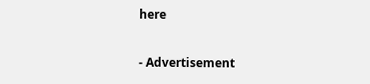here

- Advertisement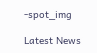-spot_img

Latest News